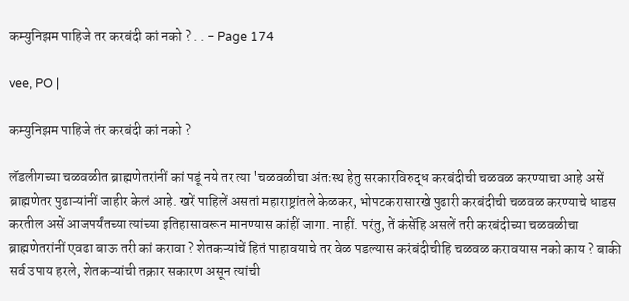कम्युनिझम पाहिजे तर करबंदी कां नको ? . . - Page 174

vee, PO |

कम्युनिझम पाहिजे तंर करबंदी कां नको ?

लॅडलीगच्या चळवळीत ब्राह्मणेतरांनीं कां पडूं नये तर त्या 'चळवळीचा अंतःस्थ हेतु सरकारविरुद्ध करबंदीची चळवळ करण्याचा आहे असें ब्राह्मणेतर पुढाऱ्यांनीं जाहीर केलं आहे. खरें पाहिलें असतां महाराष्ट्रांतले केळकर, भोपटकरासारखे पुढारी करबंदीची चळवळ करण्याचे धाडस करतील असें आजपर्यंतच्या त्यांच्या इतिहासावरून मानण्यास कांहीं जागा. नाहीं. परंतु, तें कंसेंहि असलें तरी करबंदीच्या चळवळीचा ब्राह्मणेतरांनीं एवढा बाऊ तरी कां करावा ? शेतकऱ्यांचें हितं पाहावयाचे तर वेळ पडल्यास करंबंदीचीहि चळवळ करावयास नको काय ? बाकी सर्व उपाय हरले, शेतकऱ्यांची तक्रार सकारण असून त्यांची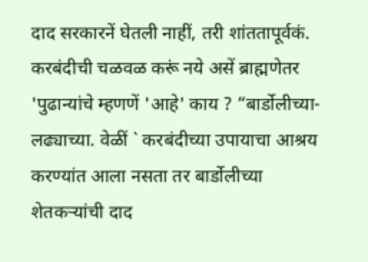दाद सरकारनें घेतली नाहीं, तरी शांततापूर्वकं. करबंदीची चळवळ करूं नये असें ब्राह्मणेतर 'पुढान्यांचे म्हणणें 'आहे' काय ? “बार्डोलीच्या- लढ्याच्या. वेळीं ` करबंदीच्या उपायाचा आश्रय करण्यांत आला नसता तर बार्डोलीच्या शेतकऱ्यांची दाद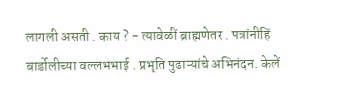लागली असती . काय ? - त्यावेळीं ब्राह्मणेतर . पत्रांनीहिं बार्डोलीच्या वल्लभभाई . प्रभृति पुढाऱ्यांचे अभिनंदन. केलें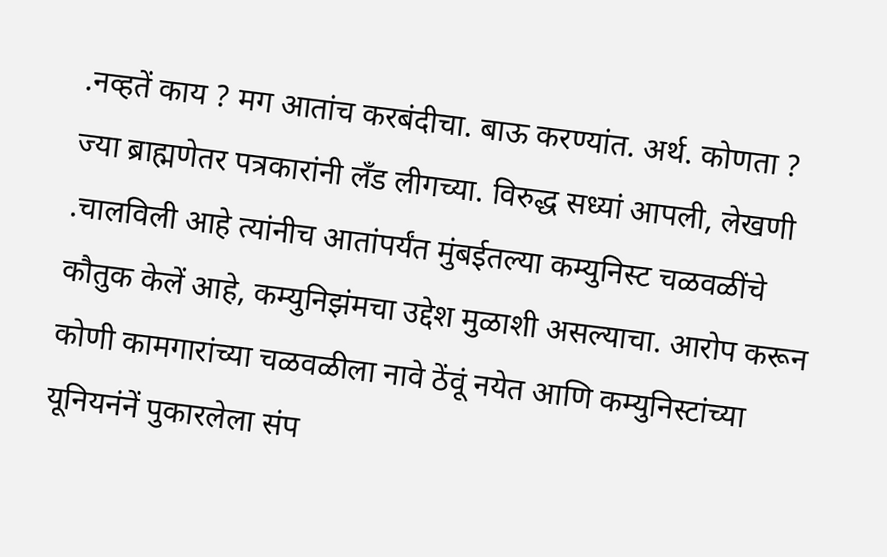.नव्हतें काय ? मग आतांच करबंदीचा. बाऊ करण्यांत. अर्थ. कोणता ? ज्या ब्राह्मणेतर पत्रकारांनी लँड लीगच्या. विरुद्ध सध्यां आपली, लेखणी .चालविली आहे त्यांनीच आतांपर्यंत मुंबईतल्या कम्युनिस्ट चळवळींचे कौतुक केलें आहे, कम्युनिझंमचा उद्देश मुळाशी असल्याचा. आरोप करून कोणी कामगारांच्या चळवळीला नावे ठेंवूं नयेत आणि कम्युनिस्टांच्या यूनियनंनें पुकारलेला संप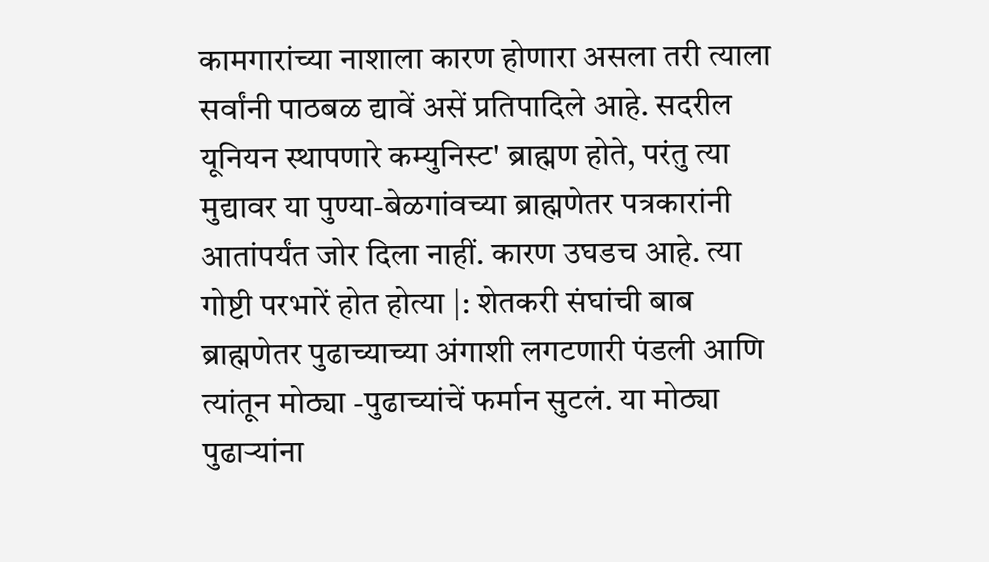कामगारांच्या नाशाला कारण होणारा असला तरी त्याला सर्वांनी पाठबळ द्यावें असें प्रतिपादिले आहे. सदरील यूनियन स्थापणारे कम्युनिस्ट' ब्राह्मण होते, परंतु त्या मुद्यावर या पुण्या-बेळगांवच्या ब्राह्मणेतर पत्रकारांनी आतांपर्यंत जोर दिला नाहीं. कारण उघडच आहे. त्या गोष्टी परभारें होत होत्या |: शेतकरी संघांची बाब ब्राह्मणेतर पुढाच्याच्या अंगाशी लगटणारी पंडली आणि त्यांतून मोठ्या -पुढाच्यांचें फर्मान सुटलं. या मोठ्या पुढाऱ्यांना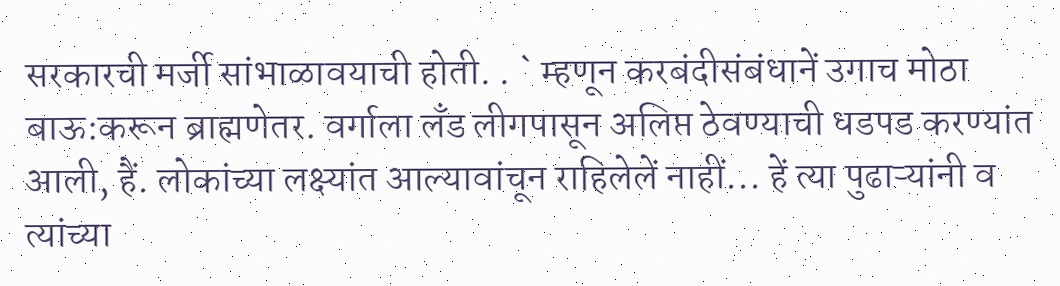सरकारची मर्जी सांभाळावयाची होती. . ` म्हणून करबंदीसंबंधानें उगाच मोठा बाऊ:करून ब्राह्मणेतर. वर्गाला लँड लीगपासून अलिप्त ठेवण्याची धडपड करण्यांत आली, हैं. लोकांच्या लक्ष्यांत आल्यावांचून राहिलेलें नाहीं... हें त्या पुढाऱ्यांनी व त्यांच्या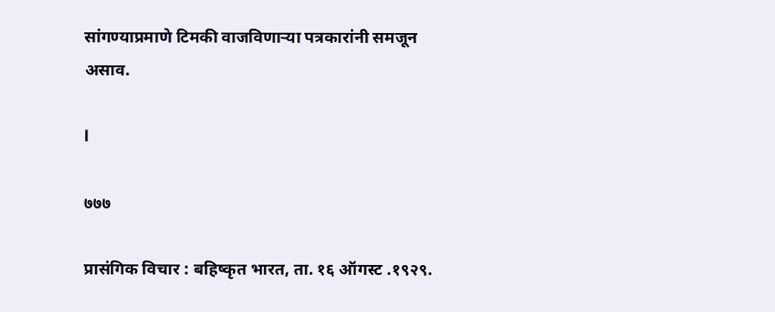सांगण्याप्रमाणे टिमकी वाजविणाऱ्या पत्रकारांनी समजून असाव.

l

७७७

प्रासंगिक विचार : बहिष्कृत भारत, ता. १६ ऑगस्ट .१९२९.